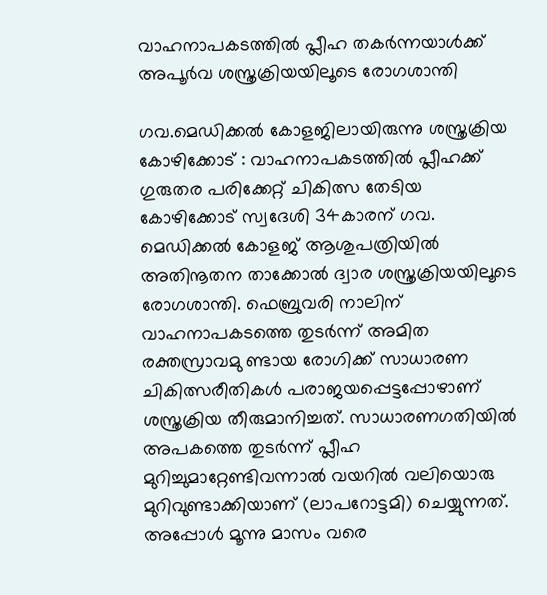വാഹനാപകടത്തിൽ പ്ലീഹ തകർന്നയാൾക്ക് അപൂർവ ശസ്ത്രക്രിയയിലൂടെ രോഗശാന്തി

ഗവ.മെഡിക്കൽ കോളജിലായിരുന്നു ശസ്ത്രക്രിയ കോഴിക്കോട് : വാഹനാപകടത്തിൽ പ്ലീഹക്ക് ഗുരുതര പരിക്കേറ്റ് ചികിത്സ തേടിയ കോഴിക്കോട് സ്വദേശി 34കാരന് ഗവ. മെഡിക്കൽ കോളജ് ആശുപത്രിയിൽ അതിനൂതന താക്കോൽ ദ്വാര ശസ്ത്രക്രിയയിലൂടെ രോഗശാന്തി. ഫെബ്രുവരി നാലിന് വാഹനാപകടത്തെ തുടർന്ന് അമിത രക്തസ്രാവമു ണ്ടായ രോഗിക്ക് സാധാരണ ചികിത്സരീതികൾ പരാജയപ്പെട്ടപ്പോഴാണ് ശസ്ത്രക്രിയ തീരുമാനിച്ചത്. സാധാരണഗതിയിൽ അപകത്തെ തുടർന്ന് പ്ലീഹ മുറിച്ചുമാറ്റേണ്ടിവന്നാൽ വയറിൽ വലിയൊരു മുറിവുണ്ടാക്കിയാണ് (ലാപറോട്ടമി) ചെയ്യുന്നത്. അപ്പോൾ മൂന്നു മാസം വരെ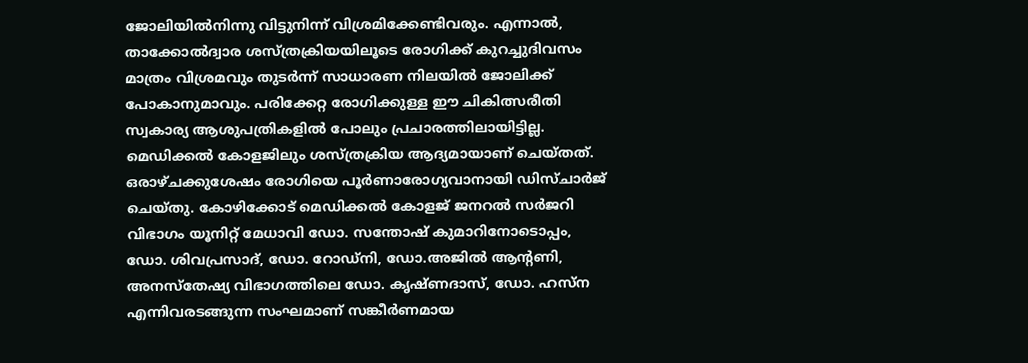ജോലിയിൽനിന്നു വിട്ടുനിന്ന് വിശ്രമിക്കേണ്ടിവരും. എന്നാൽ, താക്കോൽദ്വാര ശസ്ത്രക്രിയയിലൂടെ രോഗിക്ക് കുറച്ചുദിവസം മാത്രം വിശ്രമവും തുടർന്ന് സാധാരണ നിലയിൽ ജോലിക്ക് പോകാനുമാവും. പരിക്കേറ്റ രോഗിക്കുള്ള ഈ ചികിത്സരീതി സ്വകാര്യ ആശുപത്രികളിൽ പോലും പ്രചാരത്തിലായിട്ടില്ല. മെഡിക്കൽ കോളജിലും ശസ്ത്രക്രിയ ആദ്യമായാണ് ചെയ്തത്. ഒരാഴ്ചക്കുശേഷം രോഗിയെ പൂർണാരോഗ്യവാനായി ഡിസ്ചാർജ് ചെയ്തു. കോഴിക്കോട് മെഡിക്കൽ കോളജ് ജനറൽ സർജറി വിഭാഗം യൂനിറ്റ് മേധാവി ഡോ. സന്തോഷ് കുമാറിനോടൊപ്പം, ഡോ. ശിവപ്രസാദ്, ഡോ. റോഡ്‌നി, ഡോ.അജിൽ ആന്റണി, അനസ്തേഷ്യ വിഭാഗത്തിലെ ഡോ. കൃഷ്ണദാസ്, ഡോ. ഹസ്ന എന്നിവരടങ്ങുന്ന സംഘമാണ് സങ്കീർണമായ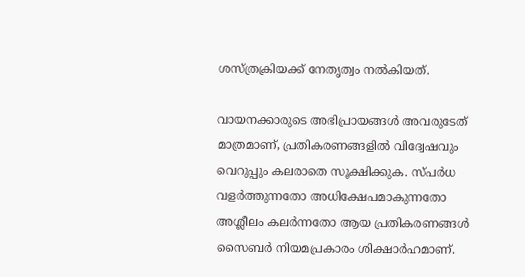ശസ്ത്രക്രിയക്ക് നേതൃത്വം നൽകിയത്.

വായനക്കാരുടെ അഭിപ്രായങ്ങള്‍ അവരുടേത് മാത്രമാണ്, പ്രതികരണങ്ങളിൽ വിദ്വേഷവും വെറുപ്പും കലരാതെ സൂക്ഷിക്കുക. സ്പർധ വളർത്തുന്നതോ അധിക്ഷേപമാകുന്നതോ അശ്ലീലം കലർന്നതോ ആയ പ്രതികരണങ്ങൾ സൈബർ നിയമപ്രകാരം ശിക്ഷാർഹമാണ്.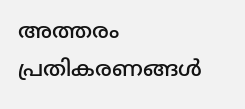അത്തരം പ്രതികരണങ്ങൾ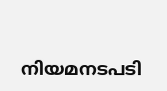നിയമനടപടി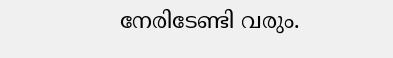നേരിടേണ്ടി വരും.